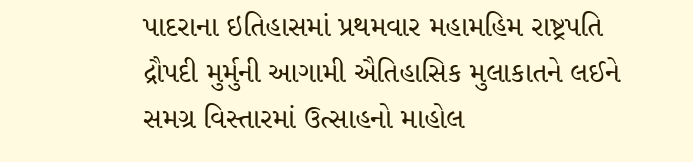પાદરાના ઇતિહાસમાં પ્રથમવાર મહામહિમ રાષ્ટ્રપતિ દ્રૌપદી મુર્મુની આગામી ઐતિહાસિક મુલાકાતને લઈને સમગ્ર વિસ્તારમાં ઉત્સાહનો માહોલ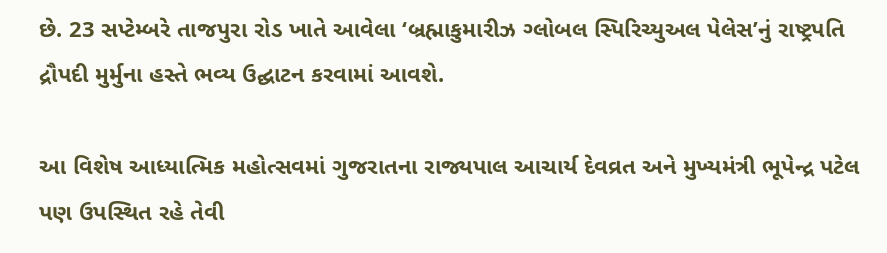છે. 23 સપ્ટેમ્બરે તાજપુરા રોડ ખાતે આવેલા ‘બ્રહ્માકુમારીઝ ગ્લોબલ સ્પિરિચ્યુઅલ પેલેસ’નું રાષ્ટ્રપતિ દ્રૌપદી મુર્મુના હસ્તે ભવ્ય ઉદ્ઘાટન કરવામાં આવશે.

આ વિશેષ આધ્યાત્મિક મહોત્સવમાં ગુજરાતના રાજ્યપાલ આચાર્ય દેવવ્રત અને મુખ્યમંત્રી ભૂપેન્દ્ર પટેલ પણ ઉપસ્થિત રહે તેવી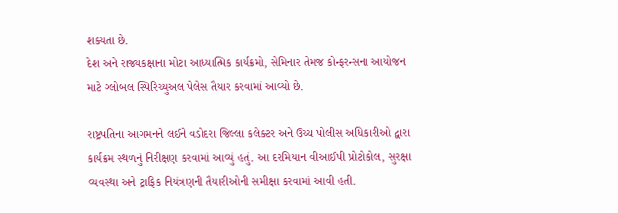શક્યતા છે.
દેશ અને રાજ્યકક્ષાના મોટા આધ્યાત્મિક કાર્યક્રમો, સેમિનાર તેમજ કોન્ફરન્સના આયોજન માટે ગ્લોબલ સ્પિરિચ્યુઅલ પેલેસ તૈયાર કરવામાં આવ્યો છે.

રાષ્ટ્રપતિના આગમનને લઈને વડોદરા જિલ્લા કલેક્ટર અને ઉચ્ચ પોલીસ અધિકારીઓ દ્વારા કાર્યક્રમ સ્થળનું નિરીક્ષણ કરવામાં આવ્યું હતું. આ દરમિયાન વીઆઈપી પ્રોટોકોલ, સુરક્ષા વ્યવસ્થા અને ટ્રાફિક નિયંત્રણની તૈયારીઓની સમીક્ષા કરવામાં આવી હતી.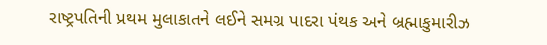રાષ્ટ્રપતિની પ્રથમ મુલાકાતને લઈને સમગ્ર પાદરા પંથક અને બ્રહ્માકુમારીઝ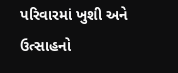પરિવારમાં ખુશી અને ઉત્સાહનો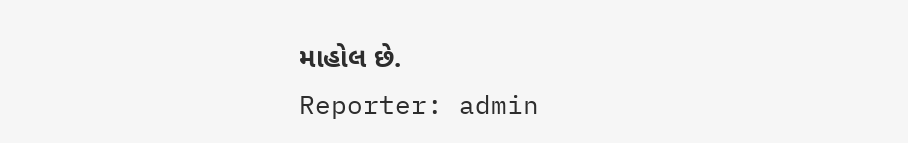માહોલ છે.
Reporter: admin